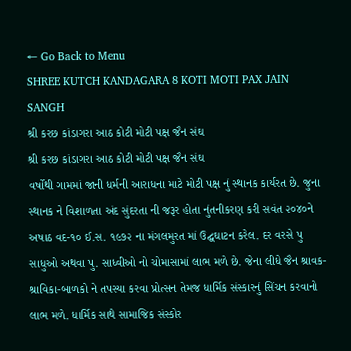← Go Back to Menu
SHREE KUTCH KANDAGARA 8 KOTI MOTI PAX JAIN SANGH
શ્રી કરછ કાંડાગરા આઠ કોટી મોટી પક્ષ જૈન સંઘ
શ્રી કરછ કાંડાગરા આઠ કોટી મોટી પક્ષ જૈન સંઘ
વર્ષોથી ગામમાં જાની ધર્મની આરાધના માટે મોટી પક્ષ નું સ્થાનક કાર્યરત છે. જુના સ્થાનક ને વિશાળતા અંદ સુંદરતા ની જરૂર હોતા નુંતનીકરણ કરી સવંત ૨૦૪૦ને અષાઠ વદ-૧૦ ઈ.સ. ૧૯૭૨ ના મંગલમુરત માં ઉદ્ઘઘાટન કરેલ. દર વરસે પુ સાધુઓ અથવા પુ. સાધ્વીઓ નો ચોમાસામાં લાભ મળે છે. જેના લીધે જૈન શ્રાવક-શ્રાવિકા-બાળકો ને તપસ્યા કરવા પ્રોત્સન તેમજ ધાર્મિક સંસ્કારનું સિંચન કરવાનો લાભ મળે. ધાર્મિક સાથે સામાજિક સંસ્કોર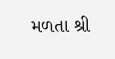મળતા શ્રી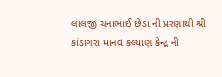લાલજી ચનાભાઈ છેડા ની પ્રરણાથી શ્રી કાંડાગરા માનવ કલ્યાણ કેન્દ્ર ની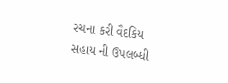રચના કરી વૈદકિય સહાય ની ઉપલબ્ધી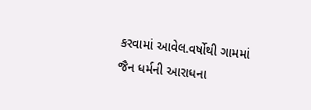કરવામાં આવેલ.વર્ષોથી ગામમાં જૈન ધર્મની આરાધના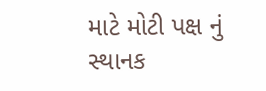માટે મોટી પક્ષ નું સ્થાનક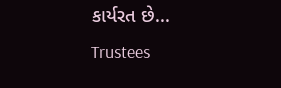કાર્યરત છે...
Trustees